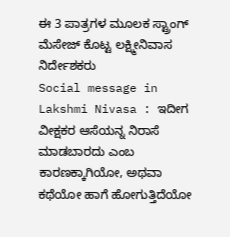ಈ 3 ಪಾತ್ರಗಳ ಮೂಲಕ ಸ್ಟ್ರಾಂಗ್ ಮೆಸೇಜ್ ಕೊಟ್ಟ ಲಕ್ಷ್ಮೀನಿವಾಸ ನಿರ್ದೇಶಕರು
Social message in Lakshmi Nivasa : ಇದೀಗ ವೀಕ್ಷಕರ ಆಸೆಯನ್ನ ನಿರಾಸೆ ಮಾಡಬಾರದು ಎಂಬ ಕಾರಣಕ್ಕಾಗಿಯೋ, ಅಥವಾ ಕಥೆಯೋ ಹಾಗೆ ಹೋಗುತ್ತಿದೆಯೋ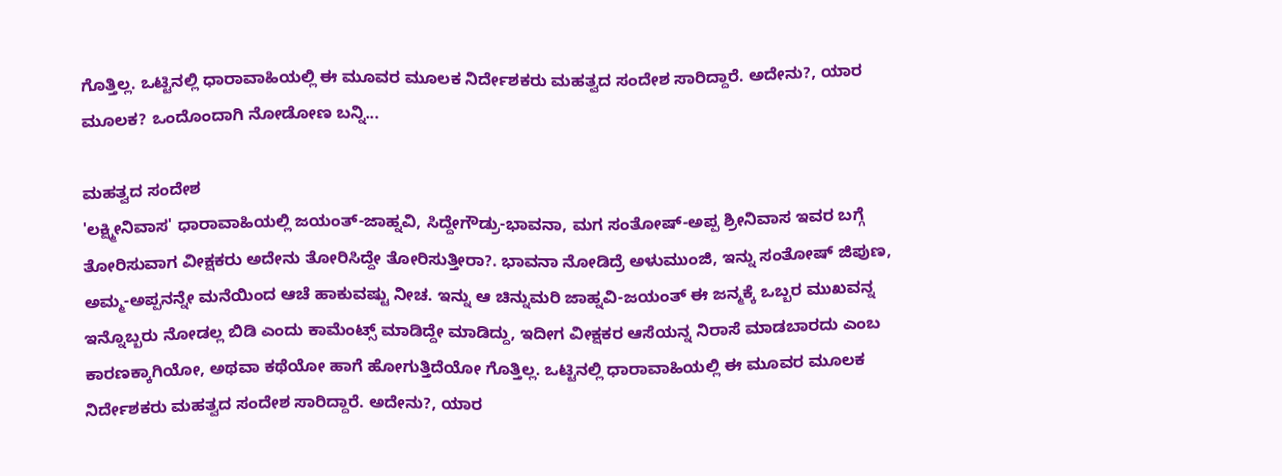ಗೊತ್ತಿಲ್ಲ. ಒಟ್ಟಿನಲ್ಲಿ ಧಾರಾವಾಹಿಯಲ್ಲಿ ಈ ಮೂವರ ಮೂಲಕ ನಿರ್ದೇಶಕರು ಮಹತ್ವದ ಸಂದೇಶ ಸಾರಿದ್ದಾರೆ. ಅದೇನು?, ಯಾರ ಮೂಲಕ? ಒಂದೊಂದಾಗಿ ನೋಡೋಣ ಬನ್ನಿ...

ಮಹತ್ವದ ಸಂದೇಶ
'ಲಕ್ಷ್ಮೀನಿವಾಸ' ಧಾರಾವಾಹಿಯಲ್ಲಿ ಜಯಂತ್-ಜಾಹ್ನವಿ, ಸಿದ್ದೇಗೌಡ್ರು-ಭಾವನಾ, ಮಗ ಸಂತೋಷ್-ಅಪ್ಪ ಶ್ರೀನಿವಾಸ ಇವರ ಬಗ್ಗೆ ತೋರಿಸುವಾಗ ವೀಕ್ಷಕರು ಅದೇನು ತೋರಿಸಿದ್ದೇ ತೋರಿಸುತ್ತೀರಾ?. ಭಾವನಾ ನೋಡಿದ್ರೆ ಅಳುಮುಂಜಿ, ಇನ್ನು ಸಂತೋಷ್ ಜಿಪುಣ, ಅಮ್ಮ-ಅಪ್ಪನನ್ನೇ ಮನೆಯಿಂದ ಆಚೆ ಹಾಕುವಷ್ಟು ನೀಚ. ಇನ್ನು ಆ ಚಿನ್ನುಮರಿ ಜಾಹ್ನವಿ-ಜಯಂತ್ ಈ ಜನ್ಮಕ್ಕೆ ಒಬ್ಬರ ಮುಖವನ್ನ ಇನ್ನೊಬ್ಬರು ನೋಡಲ್ಲ ಬಿಡಿ ಎಂದು ಕಾಮೆಂಟ್ಸ್ ಮಾಡಿದ್ದೇ ಮಾಡಿದ್ದು, ಇದೀಗ ವೀಕ್ಷಕರ ಆಸೆಯನ್ನ ನಿರಾಸೆ ಮಾಡಬಾರದು ಎಂಬ ಕಾರಣಕ್ಕಾಗಿಯೋ, ಅಥವಾ ಕಥೆಯೋ ಹಾಗೆ ಹೋಗುತ್ತಿದೆಯೋ ಗೊತ್ತಿಲ್ಲ. ಒಟ್ಟಿನಲ್ಲಿ ಧಾರಾವಾಹಿಯಲ್ಲಿ ಈ ಮೂವರ ಮೂಲಕ ನಿರ್ದೇಶಕರು ಮಹತ್ವದ ಸಂದೇಶ ಸಾರಿದ್ದಾರೆ. ಅದೇನು?, ಯಾರ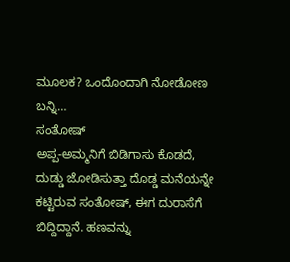ಮೂಲಕ? ಒಂದೊಂದಾಗಿ ನೋಡೋಣ ಬನ್ನಿ…
ಸಂತೋಷ್
ಅಪ್ಪ-ಅಮ್ಮನಿಗೆ ಬಿಡಿಗಾಸು ಕೊಡದೆ, ದುಡ್ಡು ಜೋಡಿಸುತ್ತಾ ದೊಡ್ಡ ಮನೆಯನ್ನೇ ಕಟ್ಟಿರುವ ಸಂತೋಷ್, ಈಗ ದುರಾಸೆಗೆ ಬಿದ್ದಿದ್ದಾನೆ. ಹಣವನ್ನು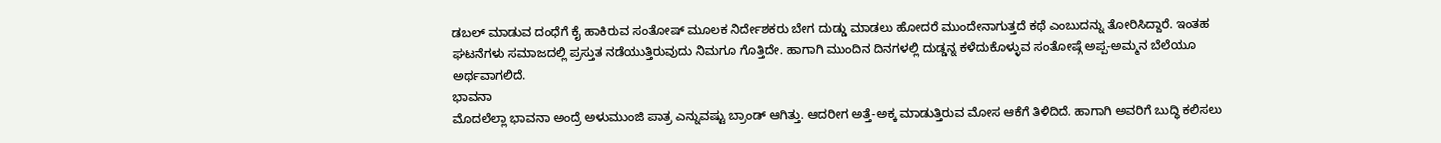ಡಬಲ್ ಮಾಡುವ ದಂಧೆಗೆ ಕೈ ಹಾಕಿರುವ ಸಂತೋಷ್ ಮೂಲಕ ನಿರ್ದೇಶಕರು ಬೇಗ ದುಡ್ಡು ಮಾಡಲು ಹೋದರೆ ಮುಂದೇನಾಗುತ್ತದೆ ಕಥೆ ಎಂಬುದನ್ನು ತೋರಿಸಿದ್ದಾರೆ. ಇಂತಹ ಘಟನೆಗಳು ಸಮಾಜದಲ್ಲಿ ಪ್ರಸ್ತುತ ನಡೆಯುತ್ತಿರುವುದು ನಿಮಗೂ ಗೊತ್ತಿದೇ. ಹಾಗಾಗಿ ಮುಂದಿನ ದಿನಗಳಲ್ಲಿ ದುಡ್ಡನ್ನ ಕಳೆದುಕೊಳ್ಳುವ ಸಂತೋಷ್ಗೆ ಅಪ್ಪ-ಅಮ್ಮನ ಬೆಲೆಯೂ ಅರ್ಥವಾಗಲಿದೆ.
ಭಾವನಾ
ಮೊದಲೆಲ್ಲಾ ಭಾವನಾ ಅಂದ್ರೆ ಅಳುಮುಂಜಿ ಪಾತ್ರ ಎನ್ನುವಷ್ಟು ಬ್ರಾಂಡ್ ಆಗಿತ್ತು. ಆದರೀಗ ಅತ್ತೆ-ಅಕ್ಕ ಮಾಡುತ್ತಿರುವ ಮೋಸ ಆಕೆಗೆ ತಿಳಿದಿದೆ. ಹಾಗಾಗಿ ಅವರಿಗೆ ಬುದ್ಧಿ ಕಲಿಸಲು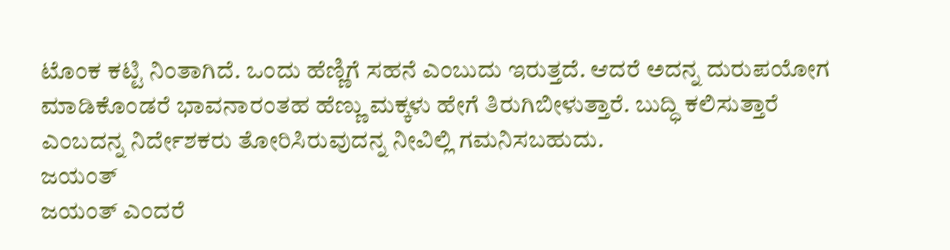ಟೊಂಕ ಕಟ್ಟಿ ನಿಂತಾಗಿದೆ. ಒಂದು ಹೆಣ್ಣಿಗೆ ಸಹನೆ ಎಂಬುದು ಇರುತ್ತದೆ. ಆದರೆ ಅದನ್ನ ದುರುಪಯೋಗ ಮಾಡಿಕೊಂಡರೆ ಭಾವನಾರಂತಹ ಹೆಣ್ಣು ಮಕ್ಕಳು ಹೇಗೆ ತಿರುಗಿಬೀಳುತ್ತಾರೆ. ಬುದ್ಧಿ ಕಲಿಸುತ್ತಾರೆ ಎಂಬದನ್ನ ನಿರ್ದೇಶಕರು ತೋರಿಸಿರುವುದನ್ನ ನೀವಿಲ್ಲಿ ಗಮನಿಸಬಹುದು.
ಜಯಂತ್
ಜಯಂತ್ ಎಂದರೆ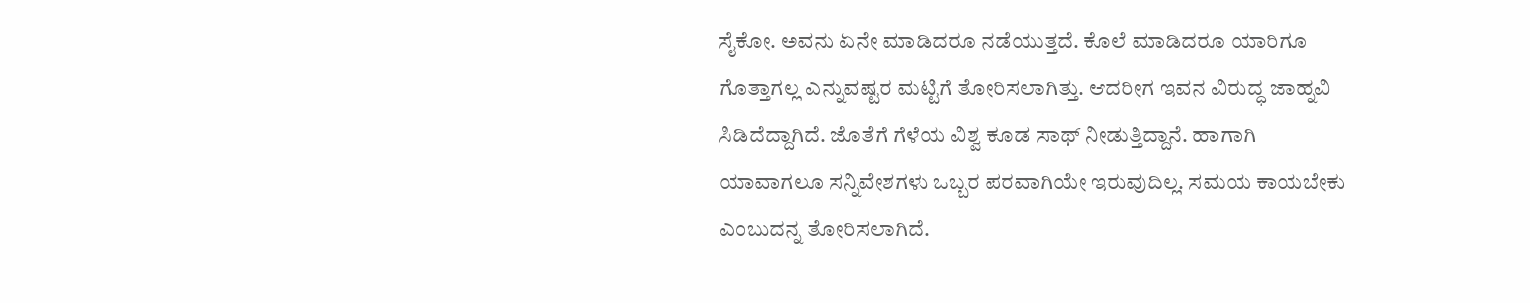ಸೈಕೋ. ಅವನು ಏನೇ ಮಾಡಿದರೂ ನಡೆಯುತ್ತದೆ. ಕೊಲೆ ಮಾಡಿದರೂ ಯಾರಿಗೂ ಗೊತ್ತಾಗಲ್ಲ ಎನ್ನುವಷ್ಟರ ಮಟ್ಟಿಗೆ ತೋರಿಸಲಾಗಿತ್ತು. ಆದರೀಗ ಇವನ ವಿರುದ್ಧ ಜಾಹ್ನವಿ ಸಿಡಿದೆದ್ದಾಗಿದೆ. ಜೊತೆಗೆ ಗೆಳೆಯ ವಿಶ್ವ ಕೂಡ ಸಾಥ್ ನೀಡುತ್ತಿದ್ದಾನೆ. ಹಾಗಾಗಿ ಯಾವಾಗಲೂ ಸನ್ನಿವೇಶಗಳು ಒಬ್ಬರ ಪರವಾಗಿಯೇ ಇರುವುದಿಲ್ಲ. ಸಮಯ ಕಾಯಬೇಕು ಎಂಬುದನ್ನ ತೋರಿಸಲಾಗಿದೆ.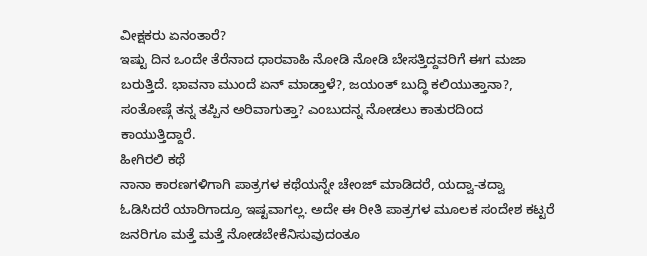ವೀಕ್ಷಕರು ಏನಂತಾರೆ?
ಇಷ್ಟು ದಿನ ಒಂದೇ ತೆರೆನಾದ ಧಾರವಾಹಿ ನೋಡಿ ನೋಡಿ ಬೇಸತ್ತಿದ್ದವರಿಗೆ ಈಗ ಮಜಾ ಬರುತ್ತಿದೆ. ಭಾವನಾ ಮುಂದೆ ಏನ್ ಮಾಡ್ತಾಳೆ?, ಜಯಂತ್ ಬುದ್ಧಿ ಕಲಿಯುತ್ತಾನಾ?, ಸಂತೋಷ್ಗೆ ತನ್ನ ತಪ್ಪಿನ ಅರಿವಾಗುತ್ತಾ? ಎಂಬುದನ್ನ ನೋಡಲು ಕಾತುರದಿಂದ ಕಾಯುತ್ತಿದ್ದಾರೆ.
ಹೀಗಿರಲಿ ಕಥೆ
ನಾನಾ ಕಾರಣಗಳಿಗಾಗಿ ಪಾತ್ರಗಳ ಕಥೆಯನ್ನೇ ಚೇಂಜ್ ಮಾಡಿದರೆ, ಯದ್ವಾ-ತದ್ವಾ ಓಡಿಸಿದರೆ ಯಾರಿಗಾದ್ರೂ ಇಷ್ಟವಾಗಲ್ಲ. ಅದೇ ಈ ರೀತಿ ಪಾತ್ರಗಳ ಮೂಲಕ ಸಂದೇಶ ಕಟ್ಟರೆ ಜನರಿಗೂ ಮತ್ತೆ ಮತ್ತೆ ನೋಡಬೇಕೆನಿಸುವುದಂತೂ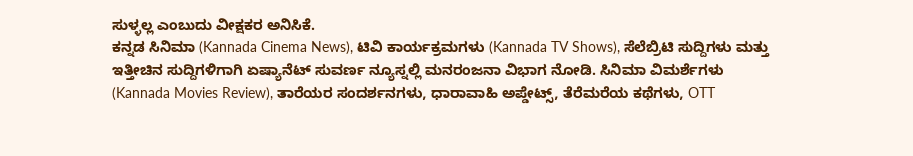ಸುಳ್ಳಲ್ಲ ಎಂಬುದು ವೀಕ್ಷಕರ ಅನಿಸಿಕೆ.
ಕನ್ನಡ ಸಿನಿಮಾ (Kannada Cinema News), ಟಿವಿ ಕಾರ್ಯಕ್ರಮಗಳು (Kannada TV Shows), ಸೆಲೆಬ್ರಿಟಿ ಸುದ್ದಿಗಳು ಮತ್ತು ಇತ್ತೀಚಿನ ಸುದ್ದಿಗಳಿಗಾಗಿ ಏಷ್ಯಾನೆಟ್ ಸುವರ್ಣ ನ್ಯೂಸ್ನಲ್ಲಿ ಮನರಂಜನಾ ವಿಭಾಗ ನೋಡಿ. ಸಿನಿಮಾ ವಿಮರ್ಶೆಗಳು (Kannada Movies Review), ತಾರೆಯರ ಸಂದರ್ಶನಗಳು, ಧಾರಾವಾಹಿ ಅಪ್ಡೇಟ್ಸ್, ತೆರೆಮರೆಯ ಕಥೆಗಳು, OTT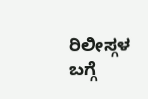ರಿಲೀಸ್ಗಳ ಬಗ್ಗೆ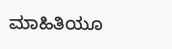ಮಾಹಿತಿಯೂ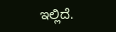ಇಲ್ಲಿದೆ.